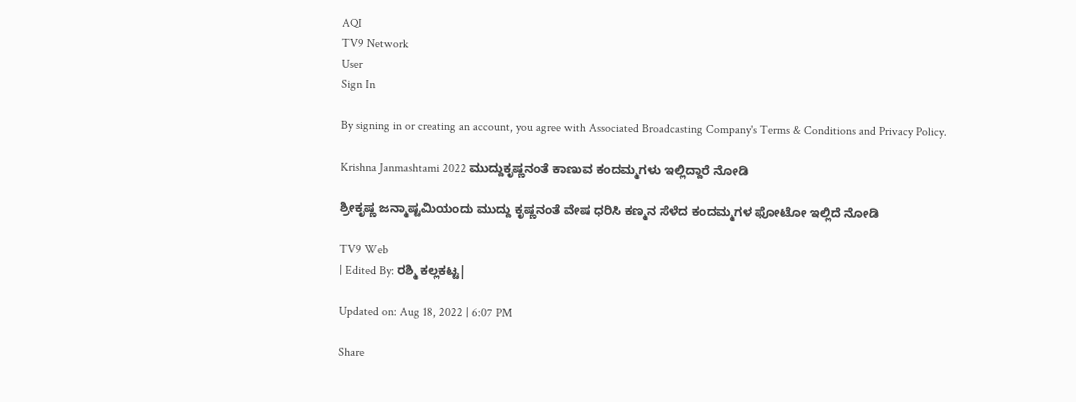AQI
TV9 Network
User
Sign In

By signing in or creating an account, you agree with Associated Broadcasting Company's Terms & Conditions and Privacy Policy.

Krishna Janmashtami 2022 ಮುದ್ದುಕೃಷ್ಣನಂತೆ ಕಾಣುವ ಕಂದಮ್ಮಗಳು ಇಲ್ಲಿದ್ದಾರೆ ನೋಡಿ

ಶ್ರೀಕೃಷ್ಣ ಜನ್ಮಾಷ್ಟಮಿಯಂದು ಮುದ್ದು ಕೃಷ್ಣನಂತೆ ವೇಷ ಧರಿಸಿ ಕಣ್ಮನ ಸೆಳೆದ ಕಂದಮ್ಮಗಳ ಫೋಟೋ ಇಲ್ಲಿದೆ ನೋಡಿ

TV9 Web
| Edited By: ರಶ್ಮಿ ಕಲ್ಲಕಟ್ಟ|

Updated on: Aug 18, 2022 | 6:07 PM

Share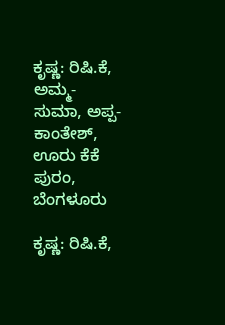ಕೃಷ್ಣ: ರಿಷಿ.ಕೆ,  ಅಮ್ಮ- ಸುಮಾ, ಅಪ್ಪ- ಕಾಂತೇಶ್, ಊರು ಕೆಕೆ ಪುರಂ, ಬೆಂಗಳೂರು

ಕೃಷ್ಣ: ರಿಷಿ.ಕೆ,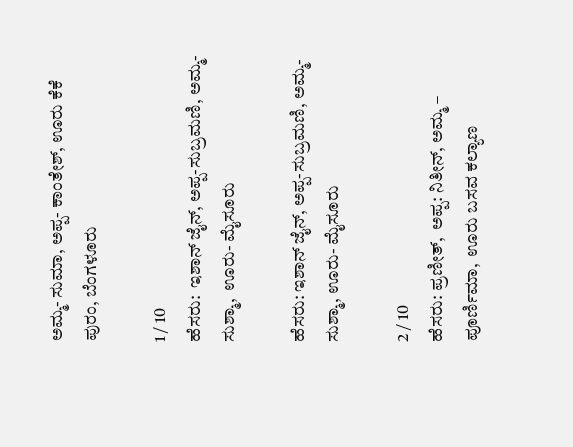ಅಮ್ಮ- ಸುಮಾ, ಅಪ್ಪ- ಕಾಂತೇಶ್, ಊರು ಕೆಕೆ ಪುರಂ, ಬೆಂಗಳೂರು

1 / 10
ಹೆಸರು:  ಇಶಾನ್ ಜೈನ್, ಅಪ್ಪ-ಸುಬ್ರಮಣಿ, ಅಮ್ಮ- ಸುಶ್ಮಾ,  ಊರು- ಮೈಸೂರು

ಹೆಸರು: ಇಶಾನ್ ಜೈನ್, ಅಪ್ಪ-ಸುಬ್ರಮಣಿ, ಅಮ್ಮ- ಸುಶ್ಮಾ, ಊರು- ಮೈಸೂರು

2 / 10
ಹೆಸರು: ಪ್ರಣೀತ್,  ಅಪ್ಪ: ನಿತೀನ್, ಅಮ್ಮ – ಪೂರ್ಣಿಮಾ,  ಊರು ಬಸವ ಕಲ್ಯಾಣ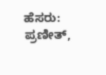ಹೆಸರು: ಪ್ರಣೀತ್,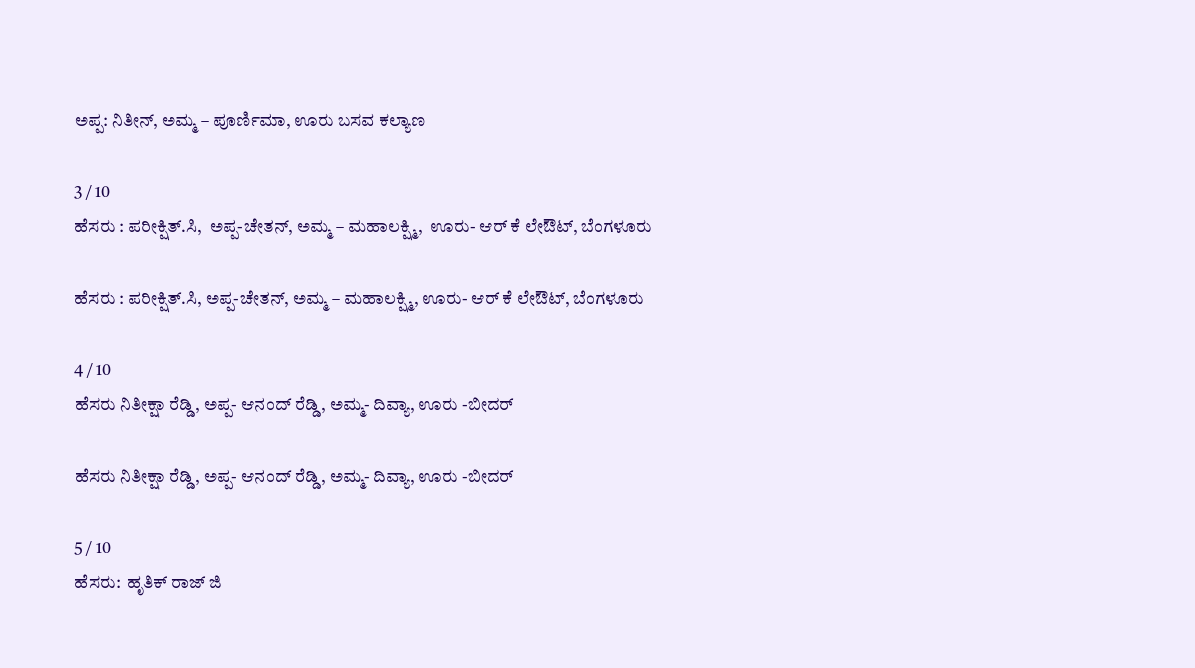ಅಪ್ಪ: ನಿತೀನ್, ಅಮ್ಮ – ಪೂರ್ಣಿಮಾ, ಊರು ಬಸವ ಕಲ್ಯಾಣ

3 / 10
ಹೆಸರು : ಪರೀಕ್ಷಿತ್.ಸಿ,  ಅಪ್ಪ-ಚೇತನ್, ಅಮ್ಮ – ಮಹಾಲಕ್ಷ್ಮಿ,  ಊರು- ಆರ್ ಕೆ ಲೇಔಟ್, ಬೆಂಗಳೂರು

ಹೆಸರು : ಪರೀಕ್ಷಿತ್.ಸಿ, ಅಪ್ಪ-ಚೇತನ್, ಅಮ್ಮ – ಮಹಾಲಕ್ಷ್ಮಿ, ಊರು- ಆರ್ ಕೆ ಲೇಔಟ್, ಬೆಂಗಳೂರು

4 / 10
ಹೆಸರು ನಿತೀಕ್ಷಾ ರೆಡ್ಡಿ, ಅಪ್ಪ- ಆನಂದ್ ರೆಡ್ಡಿ, ಅಮ್ಮ- ದಿವ್ಯಾ, ಊರು -ಬೀದರ್

ಹೆಸರು ನಿತೀಕ್ಷಾ ರೆಡ್ಡಿ, ಅಪ್ಪ- ಆನಂದ್ ರೆಡ್ಡಿ, ಅಮ್ಮ- ದಿವ್ಯಾ, ಊರು -ಬೀದರ್

5 / 10
ಹೆಸರು:  ಹೃತಿಕ್ ರಾಜ್ ಜಿ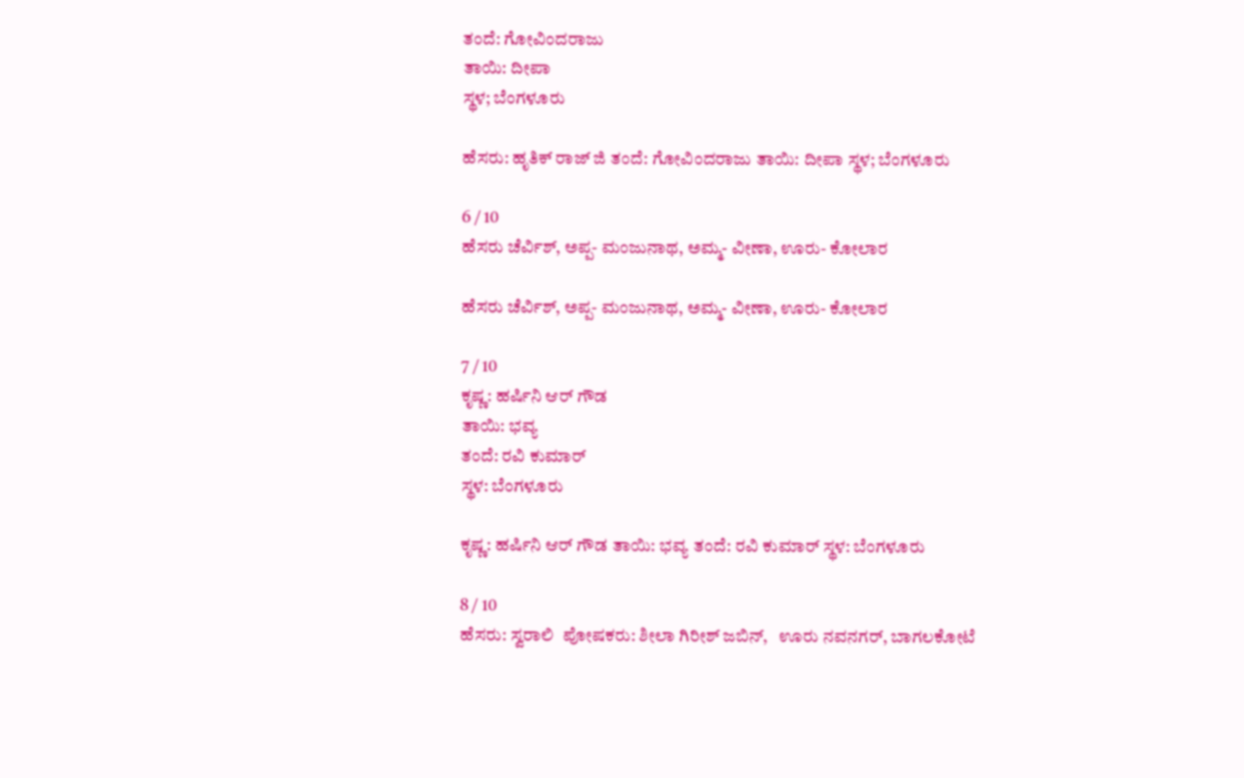ತಂದೆ: ಗೋವಿಂದರಾಜು
ತಾಯಿ: ದೀಪಾ
ಸ್ಥಳ; ಬೆಂಗಳೂರು

ಹೆಸರು: ಹೃತಿಕ್ ರಾಜ್ ಜಿ ತಂದೆ: ಗೋವಿಂದರಾಜು ತಾಯಿ: ದೀಪಾ ಸ್ಥಳ; ಬೆಂಗಳೂರು

6 / 10
ಹೆಸರು ಚೆರ್ವಿಶ್, ಅಪ್ಪ- ಮಂಜುನಾಥ, ಅಮ್ಮ- ವೀಣಾ, ಊರು- ಕೋಲಾರ

ಹೆಸರು ಚೆರ್ವಿಶ್, ಅಪ್ಪ- ಮಂಜುನಾಥ, ಅಮ್ಮ- ವೀಣಾ, ಊರು- ಕೋಲಾರ

7 / 10
ಕೃಷ್ಣ: ಹರ್ಷಿನಿ ಆರ್ ಗೌಡ
ತಾಯಿ: ಭವ್ಯ
ತಂದೆ: ರವಿ ಕುಮಾರ್
ಸ್ಥಳ: ಬೆಂಗಳೂರು

ಕೃಷ್ಣ: ಹರ್ಷಿನಿ ಆರ್ ಗೌಡ ತಾಯಿ: ಭವ್ಯ ತಂದೆ: ರವಿ ಕುಮಾರ್ ಸ್ಥಳ: ಬೆಂಗಳೂರು

8 / 10
ಹೆಸರು: ಸ್ವರಾಲಿ  ಪೋಷಕರು: ಶೀಲಾ ಗಿರೀಶ್ ಜಬಿನ್,   ಊರು ನವನಗರ್, ಬಾಗಲಕೋಟೆ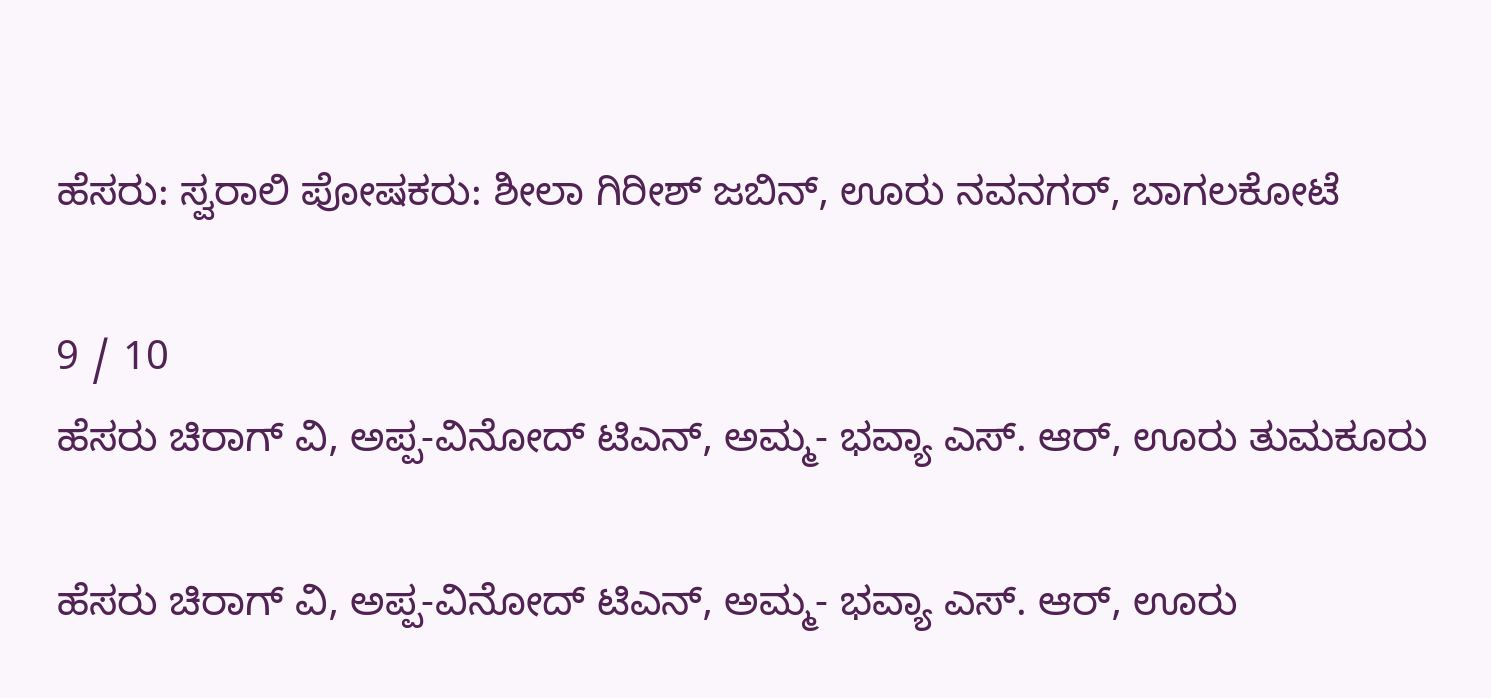ಹೆಸರು: ಸ್ವರಾಲಿ ಪೋಷಕರು: ಶೀಲಾ ಗಿರೀಶ್ ಜಬಿನ್, ಊರು ನವನಗರ್, ಬಾಗಲಕೋಟೆ

9 / 10
ಹೆಸರು ಚಿರಾಗ್ ವಿ, ಅಪ್ಪ-ವಿನೋದ್ ಟಿಎನ್, ಅಮ್ಮ- ಭವ್ಯಾ ಎಸ್. ಆರ್, ಊರು ತುಮಕೂರು

ಹೆಸರು ಚಿರಾಗ್ ವಿ, ಅಪ್ಪ-ವಿನೋದ್ ಟಿಎನ್, ಅಮ್ಮ- ಭವ್ಯಾ ಎಸ್. ಆರ್, ಊರು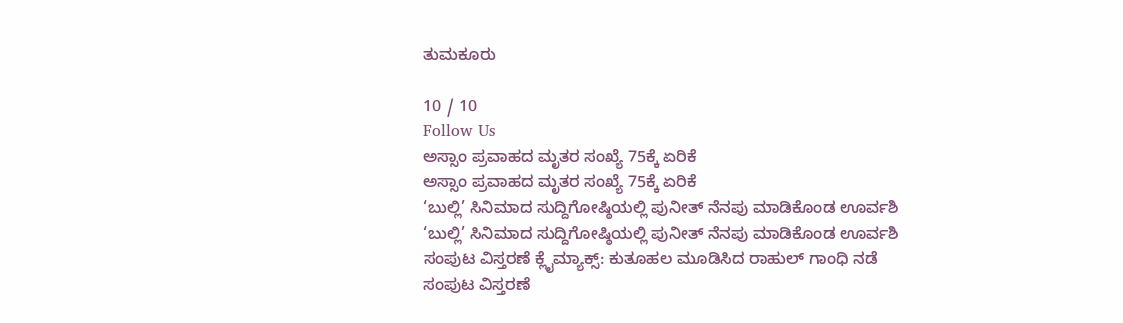ತುಮಕೂರು

10 / 10
Follow Us
ಅಸ್ಸಾಂ ಪ್ರವಾಹದ ಮೃತರ ಸಂಖ್ಯೆ 75ಕ್ಕೆ ಏರಿಕೆ
ಅಸ್ಸಾಂ ಪ್ರವಾಹದ ಮೃತರ ಸಂಖ್ಯೆ 75ಕ್ಕೆ ಏರಿಕೆ
‘ಬುಲ್ಲಿ’ ಸಿನಿಮಾದ ಸುದ್ದಿಗೋಷ್ಠಿಯಲ್ಲಿ ಪುನೀತ್ ನೆನಪು ಮಾಡಿಕೊಂಡ ಊರ್ವಶಿ
‘ಬುಲ್ಲಿ’ ಸಿನಿಮಾದ ಸುದ್ದಿಗೋಷ್ಠಿಯಲ್ಲಿ ಪುನೀತ್ ನೆನಪು ಮಾಡಿಕೊಂಡ ಊರ್ವಶಿ
ಸಂಪುಟ ವಿಸ್ತರಣೆ ಕ್ಲೈಮ್ಯಾಕ್ಸ್: ಕುತೂಹಲ ಮೂಡಿಸಿದ ರಾಹುಲ್ ಗಾಂಧಿ ನಡೆ
ಸಂಪುಟ ವಿಸ್ತರಣೆ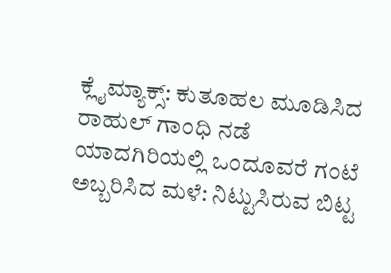ಕ್ಲೈಮ್ಯಾಕ್ಸ್: ಕುತೂಹಲ ಮೂಡಿಸಿದ ರಾಹುಲ್ ಗಾಂಧಿ ನಡೆ
ಯಾದಗಿರಿಯಲ್ಲಿ ಒಂದೂವರೆ ಗಂಟೆ ಅಬ್ಬರಿಸಿದ ಮಳೆ: ನಿಟ್ಟುಸಿರುವ ಬಿಟ್ಟ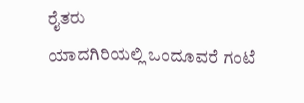ರೈತರು
ಯಾದಗಿರಿಯಲ್ಲಿ ಒಂದೂವರೆ ಗಂಟೆ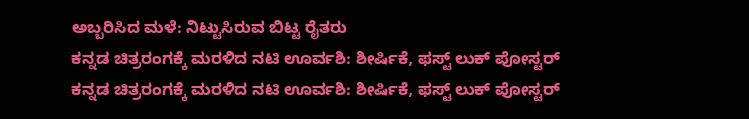ಅಬ್ಬರಿಸಿದ ಮಳೆ: ನಿಟ್ಟುಸಿರುವ ಬಿಟ್ಟ ರೈತರು
ಕನ್ನಡ ಚಿತ್ರರಂಗಕ್ಕೆ ಮರಳಿದ ನಟಿ ಊರ್ವಶಿ: ಶೀರ್ಷಿಕೆ, ಫಸ್ಟ್ ಲುಕ್ ಪೋಸ್ಟರ್
ಕನ್ನಡ ಚಿತ್ರರಂಗಕ್ಕೆ ಮರಳಿದ ನಟಿ ಊರ್ವಶಿ: ಶೀರ್ಷಿಕೆ, ಫಸ್ಟ್ ಲುಕ್ ಪೋಸ್ಟರ್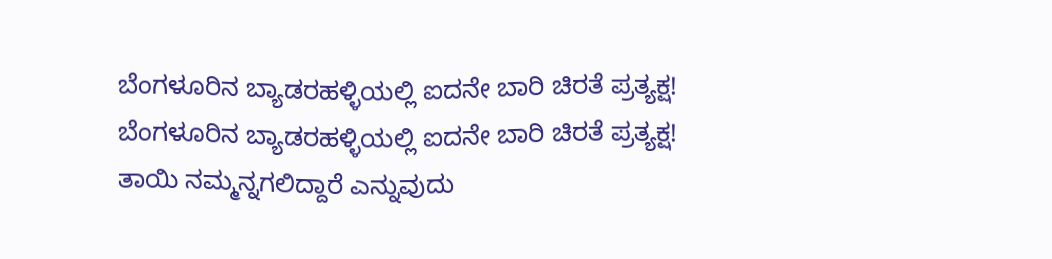ಬೆಂಗಳೂರಿನ ಬ್ಯಾಡರಹಳ್ಳಿಯಲ್ಲಿ ಐದನೇ ಬಾರಿ ಚಿರತೆ ಪ್ರತ್ಯಕ್ಷ!
ಬೆಂಗಳೂರಿನ ಬ್ಯಾಡರಹಳ್ಳಿಯಲ್ಲಿ ಐದನೇ ಬಾರಿ ಚಿರತೆ ಪ್ರತ್ಯಕ್ಷ!
ತಾಯಿ ನಮ್ಮನ್ನಗಲಿದ್ದಾರೆ ಎನ್ನುವುದು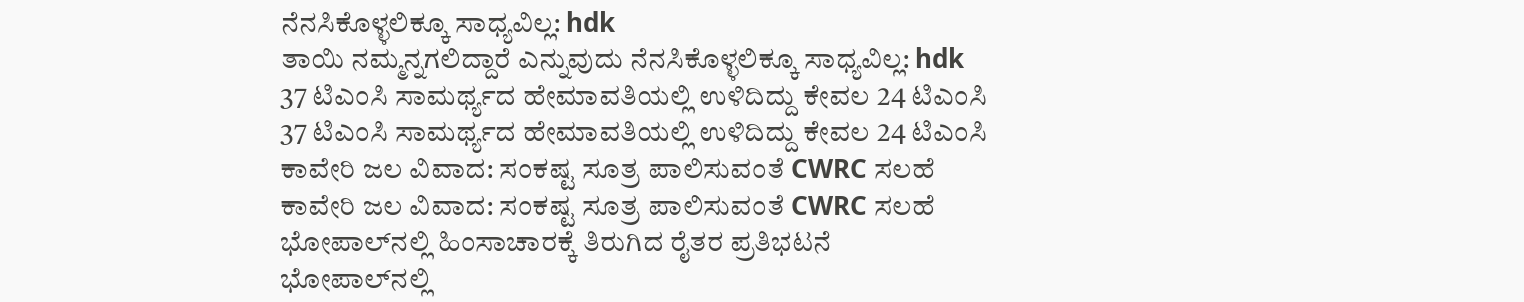ನೆನಸಿಕೊಳ್ಳಲಿಕ್ಕೂ ಸಾಧ್ಯವಿಲ್ಲ: hdk
ತಾಯಿ ನಮ್ಮನ್ನಗಲಿದ್ದಾರೆ ಎನ್ನುವುದು ನೆನಸಿಕೊಳ್ಳಲಿಕ್ಕೂ ಸಾಧ್ಯವಿಲ್ಲ: hdk
37 ಟಿಎಂಸಿ ಸಾಮರ್ಥ್ಯದ ಹೇಮಾವತಿಯಲ್ಲಿ ಉಳಿದಿದ್ದು ಕೇವಲ 24 ಟಿಎಂಸಿ
37 ಟಿಎಂಸಿ ಸಾಮರ್ಥ್ಯದ ಹೇಮಾವತಿಯಲ್ಲಿ ಉಳಿದಿದ್ದು ಕೇವಲ 24 ಟಿಎಂಸಿ
ಕಾವೇರಿ ಜಲ ವಿವಾದ: ಸಂಕಷ್ಟ ಸೂತ್ರ ಪಾಲಿಸುವಂತೆ CWRC ಸಲಹೆ
ಕಾವೇರಿ ಜಲ ವಿವಾದ: ಸಂಕಷ್ಟ ಸೂತ್ರ ಪಾಲಿಸುವಂತೆ CWRC ಸಲಹೆ
ಭೋಪಾಲ್‌ನಲ್ಲಿ ಹಿಂಸಾಚಾರಕ್ಕೆ ತಿರುಗಿದ ರೈತರ ಪ್ರತಿಭಟನೆ
ಭೋಪಾಲ್‌ನಲ್ಲಿ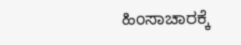ಹಿಂಸಾಚಾರಕ್ಕೆ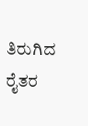ತಿರುಗಿದ ರೈತರ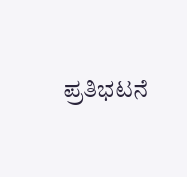ಪ್ರತಿಭಟನೆ